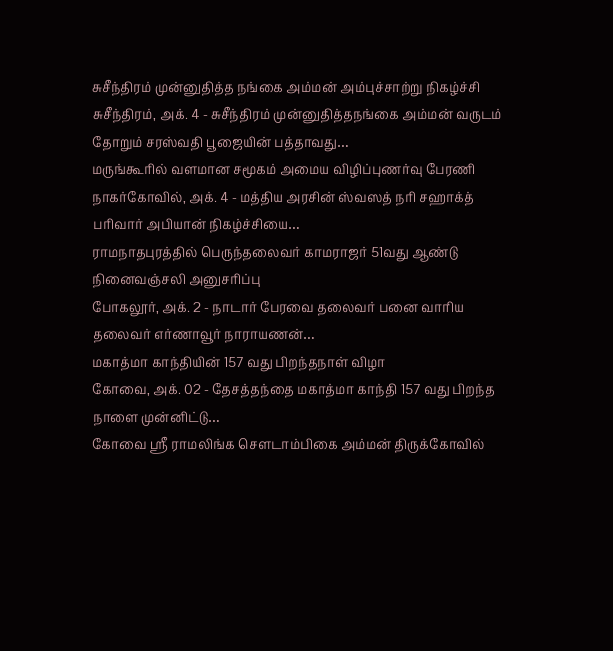சுசீந்திரம் முன்னுதித்த நங்கை அம்மன் அம்புச்சாற்று நிகழ்ச்சி
சுசீந்திரம், அக். 4 - சுசீந்திரம் முன்னுதித்தநங்கை அம்மன் வருடம் தோறும் சரஸ்வதி பூஜையின் பத்தாவது…
மருங்கூரில் வளமான சமூகம் அமைய விழிப்புணர்வு பேரணி
நாகர்கோவில், அக். 4 - மத்திய அரசின் ஸ்வஸத் நரி சஹாக்த் பரிவார் அபியான் நிகழ்ச்சியை…
ராமநாதபுரத்தில் பெருந்தலைவர் காமராஜர் 51வது ஆண்டு நினைவஞ்சலி அனுசரிப்பு
போகலூர், அக். 2 - நாடார் பேரவை தலைவர் பனை வாரிய தலைவர் எர்ணாவூர் நாராயணன்…
மகாத்மா காந்தியின் 157 வது பிறந்தநாள் விழா
கோவை, அக். 02 - தேசத்தந்தை மகாத்மா காந்தி 157 வது பிறந்த நாளை முன்னிட்டு…
கோவை ஸ்ரீ ராமலிங்க சௌடாம்பிகை அம்மன் திருக்கோவில்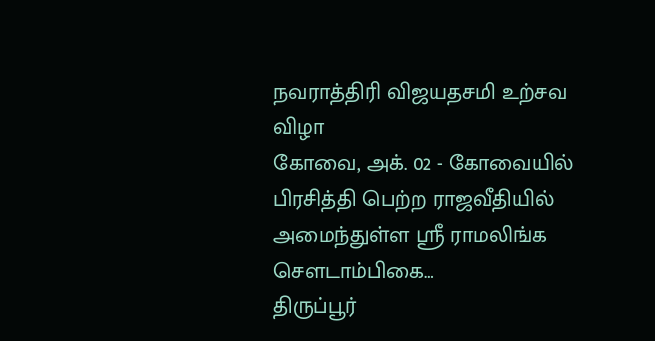நவராத்திரி விஜயதசமி உற்சவ விழா
கோவை, அக். 02 - கோவையில் பிரசித்தி பெற்ற ராஜவீதியில் அமைந்துள்ள ஸ்ரீ ராமலிங்க சௌடாம்பிகை…
திருப்பூர்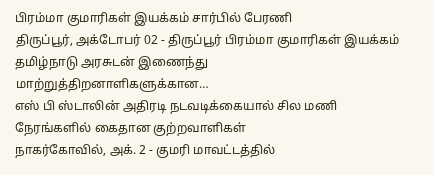பிரம்மா குமாரிகள் இயக்கம் சார்பில் பேரணி
திருப்பூர், அக்டோபர் 02 - திருப்பூர் பிரம்மா குமாரிகள் இயக்கம் தமிழ்நாடு அரசுடன் இணைந்து மாற்றுத்திறனாளிகளுக்கான…
எஸ் பி ஸ்டாலின் அதிரடி நடவடிக்கையால் சில மணி நேரங்களில் கைதான குற்றவாளிகள்
நாகர்கோவில், அக். 2 - குமரி மாவட்டத்தில்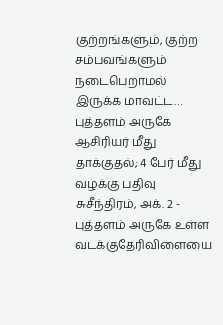குற்றங்களும், குற்ற சம்பவங்களும் நடைபெறாமல் இருக்க மாவட்ட…
புத்தளம் அருகே ஆசிரியர் மீது தாக்குதல்; 4 பேர் மீது வழக்கு பதிவு
சுசீந்திரம், அக். 2 - புத்தளம் அருகே உள்ள வடக்குதேரிவிளையை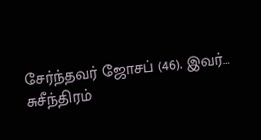சேர்ந்தவர் ஜோசப் (46). இவர்…
சுசீந்திரம்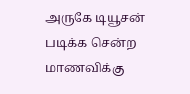அருகே டியூசன் படிக்க சென்ற மாணவிக்கு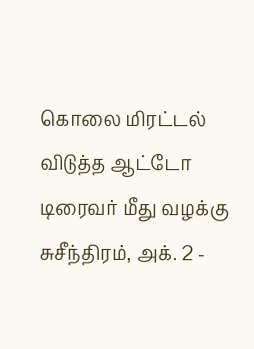கொலை மிரட்டல் விடுத்த ஆட்டோ டிரைவர் மீது வழக்கு
சுசீந்திரம், அக். 2 -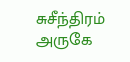சுசீந்திரம் அருகே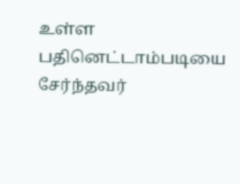உள்ள பதினெட்டாம்படியை சேர்ந்தவர்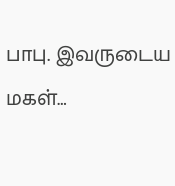பாபு. இவருடைய மகள்…